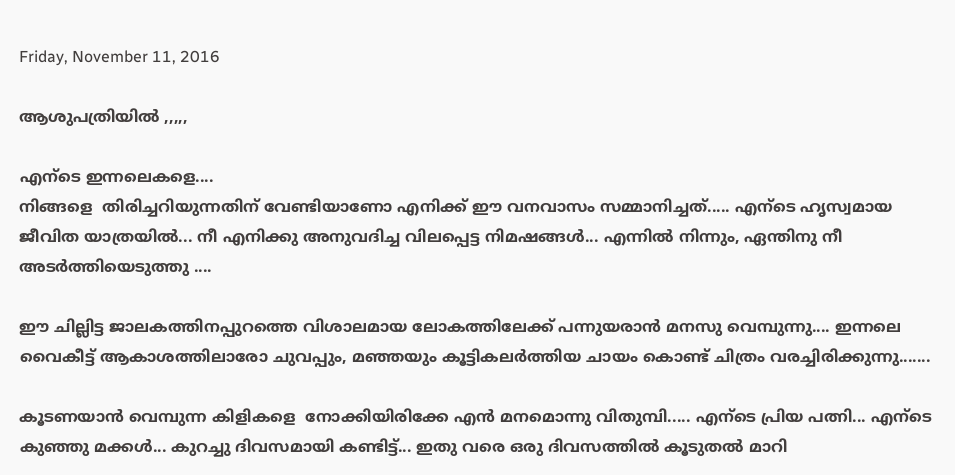Friday, November 11, 2016

ആശുപത്രിയില്‍ ,,,,,

എന്ടെ ഇന്നലെകളെ....
നിങ്ങളെ  തിരിച്ചറിയുന്നതിന് വേണ്ടിയാണോ എനിക്ക് ഈ വനവാസം സമ്മാനിച്ചത്..... എന്ടെ ഹൃസ്വമായ ജീവിത യാത്രയിൽ... നീ എനിക്കു അനുവദിച്ച വിലപ്പെട്ട നിമഷങ്ങൾ... എന്നിൽ നിന്നും, ഏന്തിനു നീ അടർത്തിയെടുത്തു ....

ഈ ചില്ലിട്ട ജാലകത്തിനപ്പുറത്തെ വിശാലമായ ലോകത്തിലേക്ക് പന്നുയരാൻ മനസു വെമ്പുന്നു.... ഇന്നലെ വൈകീട്ട് ആകാശത്തിലാരോ ചുവപ്പും, മഞ്ഞയും കൂട്ടികലർത്തിയ ചായം കൊണ്ട് ചിത്രം വരച്ചിരിക്കുന്നു.......

കൂടണയാൻ വെമ്പുന്ന കിളികളെ  നോക്കിയിരിക്കേ എൻ മനമൊന്നു വിതുമ്പി..... എന്ടെ പ്രിയ പത്നി... എന്ടെ കുഞ്ഞു മക്കൾ... കുറച്ചു ദിവസമായി കണ്ടിട്ട്... ഇതു വരെ ഒരു ദിവസത്തിൽ കൂടുതൽ മാറി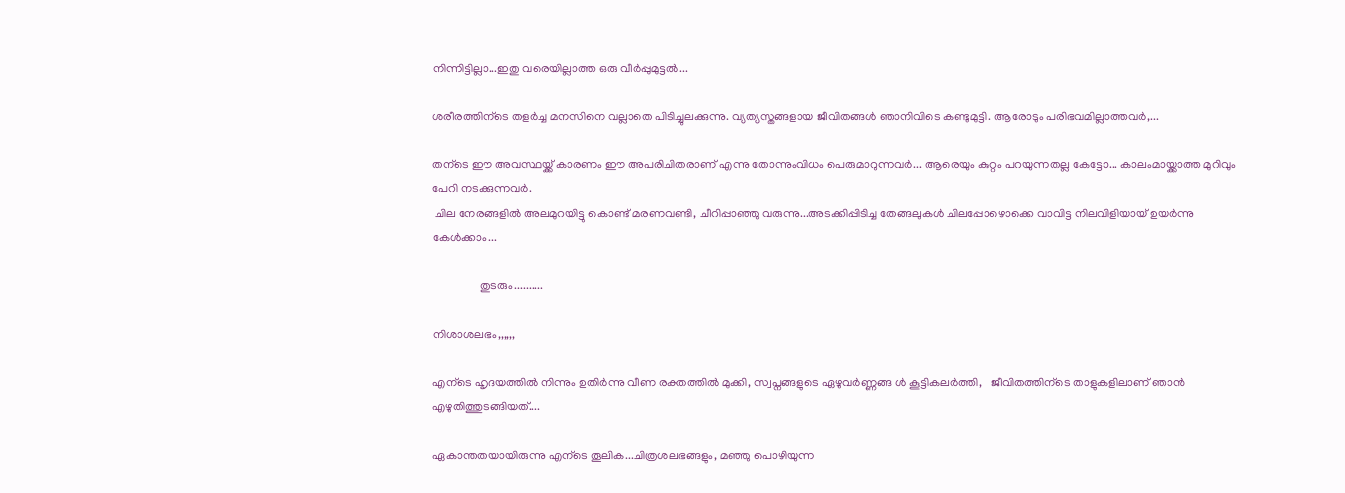നിന്നിട്ടില്ലാ...ഇതു വരെയില്ലാത്ത ഒരു വീർപ്പുമുട്ടൽ...

ശരീരത്തിന്ടെ തളർച്ച മനസിനെ വല്ലാതെ പിടിച്ചുലക്കുന്നു. വ്യത്യസ്തങ്ങളായ ജീവിതങ്ങൾ ഞാനിവിടെ കണ്ടുമുട്ടി. ആരോടും പരിഭവമില്ലാത്തവർ,...

തന്ടെ ഈ അവസ്ഥയ്ക്ക് കാരണം ഈ അപരിചിതരാണ് എന്നു തോന്നുംവിധം പെരുമാറുന്നവർ... ആരെയും കുറ്റം പറയുന്നതല്ല കേട്ടോ... കാലംമായ്ക്കാത്ത മുറിവും പേറി നടക്കുന്നവർ.
 ചില നേരങ്ങളിൽ അലമുറയിട്ടു കൊണ്ട് മരണവണ്ടി, ചീറിപ്പാഞ്ഞു വരുന്നു...അടക്കിപ്പിടിച്ച തേങ്ങലുകൾ ചിലപ്പോഴൊക്കെ വാവിട്ട നിലവിളിയായ് ഉയർന്നു കേൾക്കാം...

                തുടരും..........

നിശാശലഭം,,,,,,

എന്ടെ ഹൃദയത്തിൽ നിന്നും ഉതിർന്നു വീണ രക്തത്തിൽ മുക്കി, സ്വപ്നങ്ങളുടെ ഏഴുവർണ്ണങ്ങ ൾ കൂട്ടികലർത്തി,   ജീവിതത്തിന്ടെ താളുകളിലാണ് ഞാൻ
എഴുതിത്തുടങ്ങിയത്....

ഏകാന്തതയായിരുന്നു എന്ടെ തൂലിക...ചിത്രശലഭങ്ങളും, മഞ്ഞു പൊഴിയുന്ന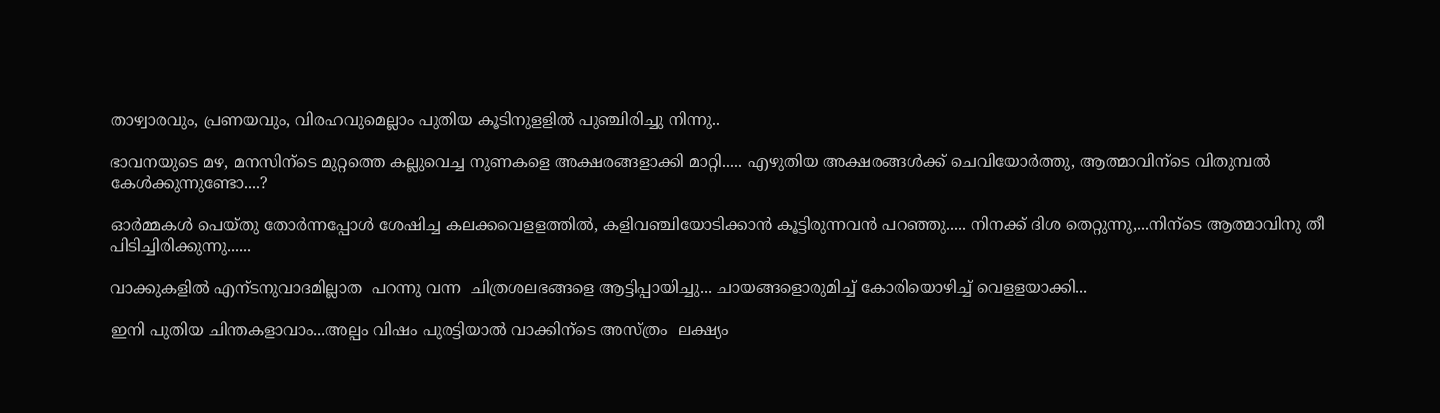താഴ്വാരവും, പ്രണയവും, വിരഹവുമെല്ലാം പുതിയ കൂടിനുളളിൽ പുഞ്ചിരിച്ചു നിന്നു..

ഭാവനയുടെ മഴ, മനസിന്ടെ മുറ്റത്തെ കല്ലുവെച്ച നുണകളെ അക്ഷരങ്ങളാക്കി മാറ്റി..... എഴുതിയ അക്ഷരങ്ങൾക്ക് ചെവിയോർത്തു, ആത്മാവിന്ടെ വിതുമ്പൽ കേൾക്കുന്നുണ്ടോ....?

ഓർമ്മകൾ പെയ്തു തോർന്നപ്പോൾ ശേഷിച്ച കലക്കവെളളത്തിൽ, കളിവഞ്ചിയോടിക്കാൻ കൂട്ടിരുന്നവൻ പറഞ്ഞു..... നിനക്ക് ദിശ തെറ്റുന്നു,...നിന്ടെ ആത്മാവിനു തീ പിടിച്ചിരിക്കുന്നു......

വാക്കുകളിൽ എന്ടനുവാദമില്ലാത  പറന്നു വന്ന  ചിത്രശലഭങ്ങളെ ആട്ടിപ്പായിച്ചു... ചായങ്ങളൊരുമിച്ച് കോരിയൊഴിച്ച് വെളളയാക്കി...

ഇനി പുതിയ ചിന്തകളാവാം...അല്പം വിഷം പുരട്ടിയാൽ വാക്കിന്ടെ അസ്ത്രം  ലക്ഷ്യം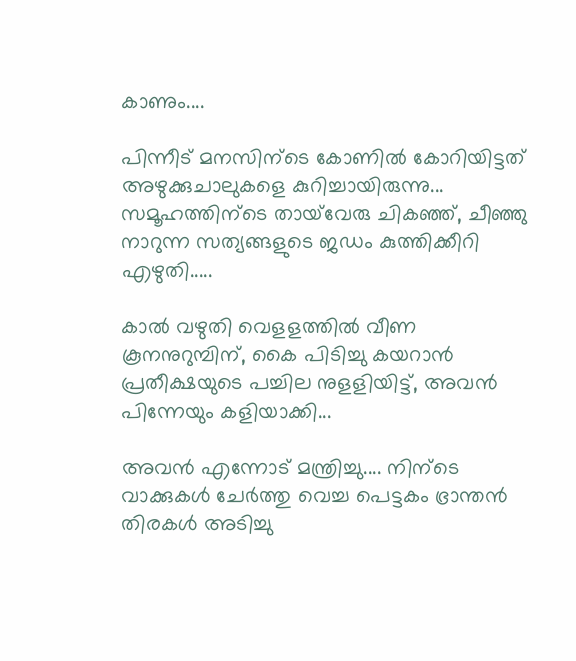കാണും....

പിന്നീട് മനസിന്ടെ കോണിൽ കോറിയിട്ടത് അഴുക്കുചാലുകളെ കുറിച്ചായിരുന്നു... സമൂഹത്തിന്ടെ തായ്‌വേരു ചികഞ്ഞ്, ചീഞ്ഞു നാറുന്ന സത്യങ്ങളുടെ ജഡം കുത്തിക്കീറി എഴുതി.....

കാൽ വഴുതി വെളളത്തിൽ വീണ കൂനനുറുമ്പിന്, കൈ പിടിച്ചു കയറാൻ പ്രതീക്ഷയുടെ പച്ചില നുളളിയിട്ട്, അവൻ പിന്നേയും കളിയാക്കി...

അവൻ എന്നോട് മന്ത്രിച്ചു.... നിന്ടെ വാക്കുകൾ ചേർത്തു വെച്ച പെട്ടകം ഭ്രാന്തൻ തിരകൾ അടിച്ചു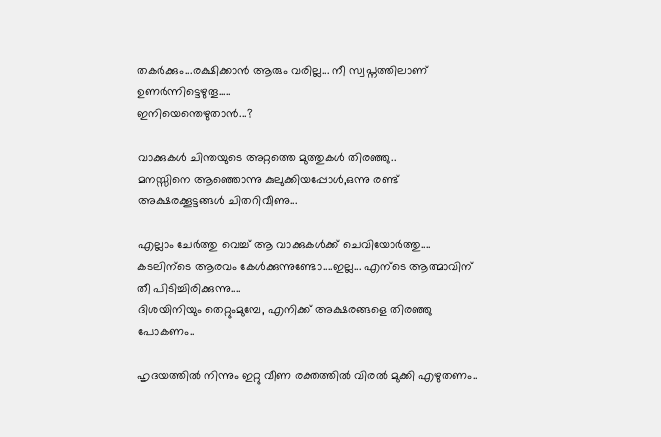തകർക്കും...രക്ഷിക്കാൻ ആരും വരില്ല... നീ സ്വപ്നത്തിലാണ് ഉണർന്നിട്ടെഴുതൂ.....
ഇനിയെന്തെഴുതാൻ...?

വാക്കുകൾ ചിന്തയുടെ അറ്റത്തെ മുത്തുകൾ തിരഞ്ഞു..
മനസ്സിനെ ആഞ്ഞൊന്നു കുലുക്കിയപ്പോൾ,ഒന്നു രണ്ട് അക്ഷരക്കൂട്ടങ്ങൾ ചിതറിവീണു...

എല്ലാം ചേർത്തു വെച്ച് ആ വാക്കുകൾക്ക് ചെവിയോർത്തു....
കടലിന്ടെ ആരവം കേൾക്കുന്നുണ്ടോ....ഇല്ല... എന്ടെ ആത്മാവിന് തീ പിടിച്ചിരിക്കുന്നു....
ദിശയിനിയും തെറ്റുംമുമ്പേ, എനിക്ക് അക്ഷരങ്ങളെ തിരഞ്ഞു പോകണം..

ഹൃദയത്തിൽ നിന്നും ഇറ്റു വീണ രക്തത്തിൽ വിരൽ മുക്കി എഴുതണം..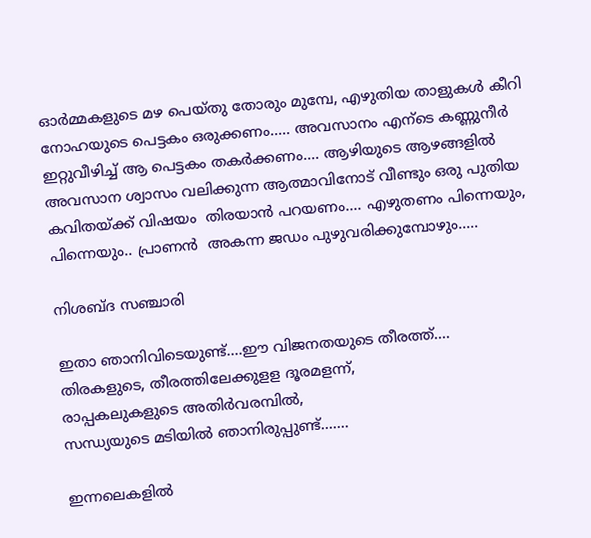ഓർമ്മകളുടെ മഴ പെയ്തു തോരും മുമ്പേ, എഴുതിയ താളുകൾ കീറി നോഹയുടെ പെട്ടകം ഒരുക്കണം..... അവസാനം എന്ടെ കണ്ണുനീർ ഇറ്റുവീഴിച്ച് ആ പെട്ടകം തകർക്കണം.... ആഴിയുടെ ആഴങ്ങളിൽ അവസാന ശ്വാസം വലിക്കുന്ന ആത്മാവിനോട് വീണ്ടും ഒരു പുതിയ കവിതയ്ക്ക് വിഷയം  തിരയാൻ പറയണം.... എഴുതണം പിന്നെയും, പിന്നെയും.. പ്രാണൻ  അകന്ന ജഡം പുഴുവരിക്കുമ്പോഴും.....

നിശബ്ദ സഞ്ചാരി

ഇതാ ഞാനിവിടെയുണ്ട്....ഈ വിജനതയുടെ തീരത്ത്....
തിരകളുടെ, തീരത്തിലേക്കുളള ദൂരമളന്ന്,
രാപ്പകലുകളുടെ അതിർവരമ്പിൽ,
സന്ധ്യയുടെ മടിയിൽ ഞാനിരുപ്പുണ്ട്.......

ഇന്നലെകളിൽ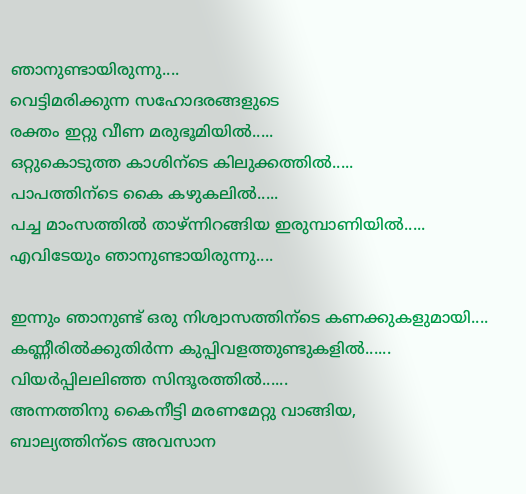ഞാനുണ്ടായിരുന്നു....
വെട്ടിമരിക്കുന്ന സഹോദരങ്ങളുടെ
രക്തം ഇറ്റു വീണ മരുഭൂമിയിൽ.....
ഒറ്റുകൊടുത്ത കാശിന്ടെ കിലുക്കത്തിൽ.....
പാപത്തിന്ടെ കൈ കഴുകലിൽ.....
പച്ച മാംസത്തിൽ താഴ്ന്നിറങ്ങിയ ഇരുമ്പാണിയിൽ.....
എവിടേയും ഞാനുണ്ടായിരുന്നു....

ഇന്നും ഞാനുണ്ട് ഒരു നിശ്വാസത്തിന്ടെ കണക്കുകളുമായി....
കണ്ണീരിൽക്കുതിർന്ന കുപ്പിവളത്തുണ്ടുകളിൽ......
വിയർപ്പിലലിഞ്ഞ സിന്ദൂരത്തിൽ......
അന്നത്തിനു കൈനീട്ടി മരണമേറ്റു വാങ്ങിയ,
ബാല്യത്തിന്ടെ അവസാന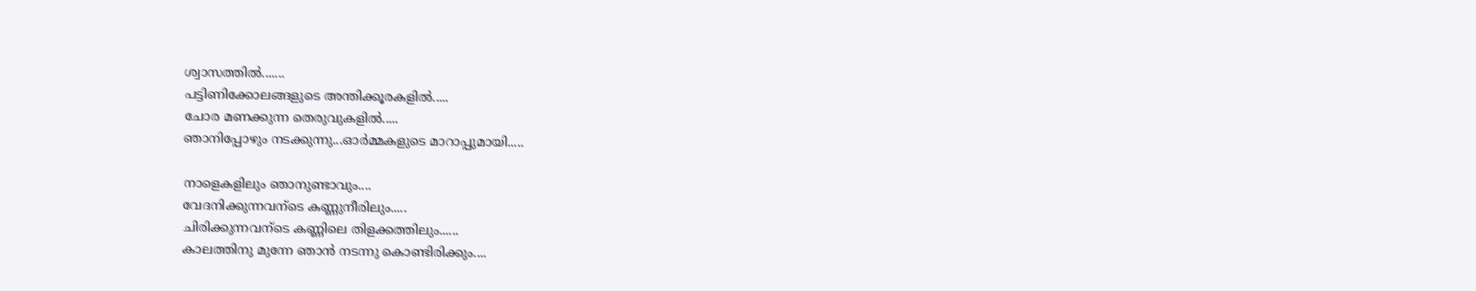ശ്വാസത്തിൽ.......
പട്ടിണിക്കോലങ്ങളുടെ അന്തിക്കൂരകളിൽ.....
ചോര മണക്കുന്ന തെരുവുകളിൽ.....
ഞാനിപ്പോഴും നടക്കുന്നു...ഓർമ്മകളുടെ മാറാപ്പുമായി.....

നാളെകളിലും ഞാനുണ്ടാവും....
വേദനിക്കുന്നവന്ടെ കണ്ണുനീരിലും.....
ചിരിക്കുന്നവന്ടെ കണ്ണിലെ തിളക്കത്തിലും......
കാലത്തിനു മുന്നേ ഞാൻ നടന്നു കൊണ്ടിരിക്കും....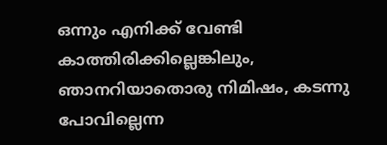ഒന്നും എനിക്ക് വേണ്ടി കാത്തിരിക്കില്ലെങ്കിലും,
ഞാനറിയാതൊരു നിമിഷം, കടന്നു പോവില്ലെന്ന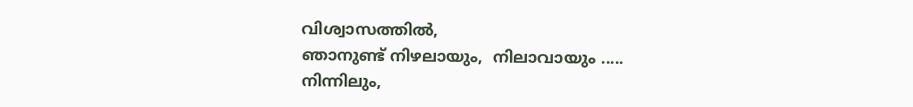വിശ്വാസത്തിൽ,
ഞാനുണ്ട് നിഴലായും,  നിലാവായും .....
നിന്നിലും,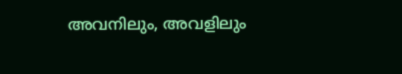അവനിലും, അവളിലും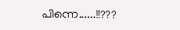പിന്നെ......!!???